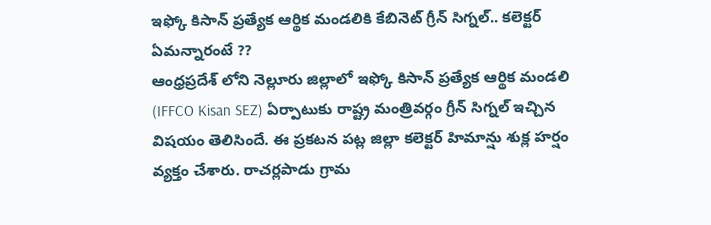ఇఫ్కో కిసాన్ ప్రత్యేక ఆర్థిక మండలికి కేబినెట్ గ్రీన్ సిగ్నల్.. కలెక్టర్ ఏమన్నారంటే ??
ఆంధ్రప్రదేశ్ లోని నెల్లూరు జిల్లాలో ఇఫ్కో కిసాన్ ప్రత్యేక ఆర్థిక మండలి (IFFCO Kisan SEZ) ఏర్పాటుకు రాష్ట్ర మంత్రివర్గం గ్రీన్ సిగ్నల్ ఇచ్చిన విషయం తెలిసిందే. ఈ ప్రకటన పట్ల జిల్లా కలెక్టర్ హిమాన్షు శుక్ల హర్షం వ్యక్తం చేశారు. రాచర్లపాడు గ్రామ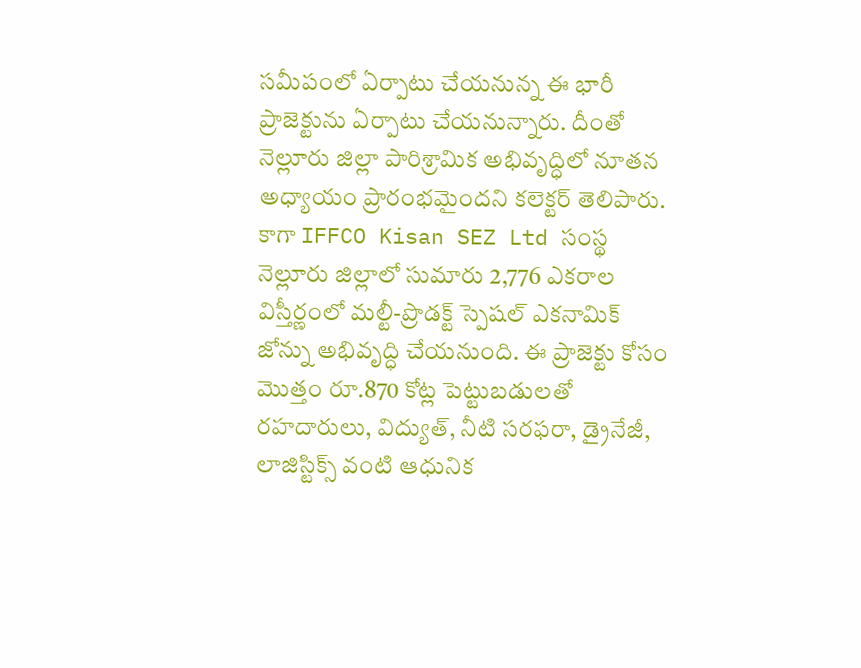సమీపంలో ఏర్పాటు చేయనున్న ఈ భారీ ప్రాజెక్టును ఏర్పాటు చేయనున్నారు. దీంతో నెల్లూరు జిల్లా పారిశ్రామిక అభివృద్ధిలో నూతన అధ్యాయం ప్రారంభమైందని కలెక్టర్ తెలిపారు.
కాగా IFFCO Kisan SEZ Ltd సంస్థ నెల్లూరు జిల్లాలో సుమారు 2,776 ఎకరాల విస్తీర్ణంలో మల్టీ-ప్రొడక్ట్ స్పెషల్ ఎకనామిక్ జోన్ను అభివృద్ధి చేయనుంది. ఈ ప్రాజెక్టు కోసం మొత్తం రూ.870 కోట్ల పెట్టుబడులతో రహదారులు, విద్యుత్, నీటి సరఫరా, డ్రైనేజీ, లాజిస్టిక్స్ వంటి ఆధునిక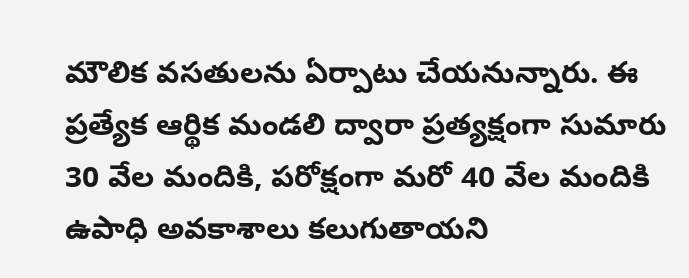మౌలిక వసతులను ఏర్పాటు చేయనున్నారు. ఈ ప్రత్యేక ఆర్థిక మండలి ద్వారా ప్రత్యక్షంగా సుమారు 30 వేల మందికి, పరోక్షంగా మరో 40 వేల మందికి ఉపాధి అవకాశాలు కలుగుతాయని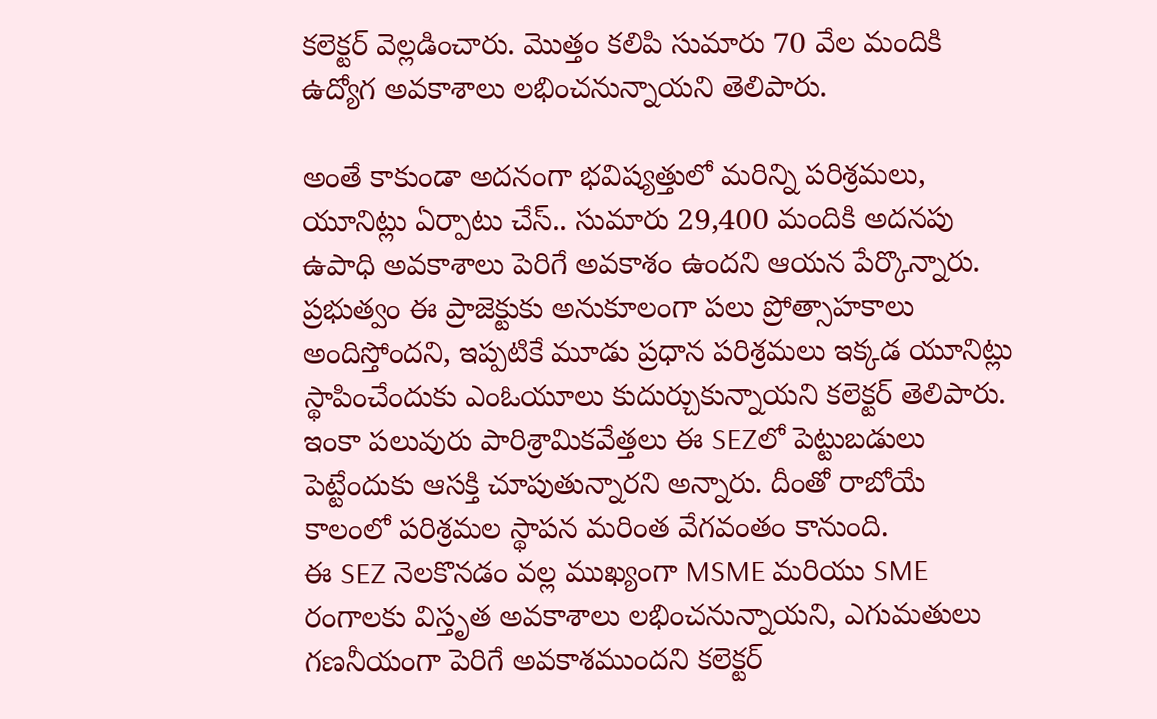కలెక్టర్ వెల్లడించారు. మొత్తం కలిపి సుమారు 70 వేల మందికి ఉద్యోగ అవకాశాలు లభించనున్నాయని తెలిపారు.

అంతే కాకుండా అదనంగా భవిష్యత్తులో మరిన్ని పరిశ్రమలు, యూనిట్లు ఏర్పాటు చేస్.. సుమారు 29,400 మందికి అదనపు ఉపాధి అవకాశాలు పెరిగే అవకాశం ఉందని ఆయన పేర్కొన్నారు. ప్రభుత్వం ఈ ప్రాజెక్టుకు అనుకూలంగా పలు ప్రోత్సాహకాలు అందిస్తోందని, ఇప్పటికే మూడు ప్రధాన పరిశ్రమలు ఇక్కడ యూనిట్లు స్థాపించేందుకు ఎంఓయూలు కుదుర్చుకున్నాయని కలెక్టర్ తెలిపారు. ఇంకా పలువురు పారిశ్రామికవేత్తలు ఈ SEZలో పెట్టుబడులు పెట్టేందుకు ఆసక్తి చూపుతున్నారని అన్నారు. దీంతో రాబోయే కాలంలో పరిశ్రమల స్థాపన మరింత వేగవంతం కానుంది.
ఈ SEZ నెలకొనడం వల్ల ముఖ్యంగా MSME మరియు SME రంగాలకు విస్తృత అవకాశాలు లభించనున్నాయని, ఎగుమతులు గణనీయంగా పెరిగే అవకాశముందని కలెక్టర్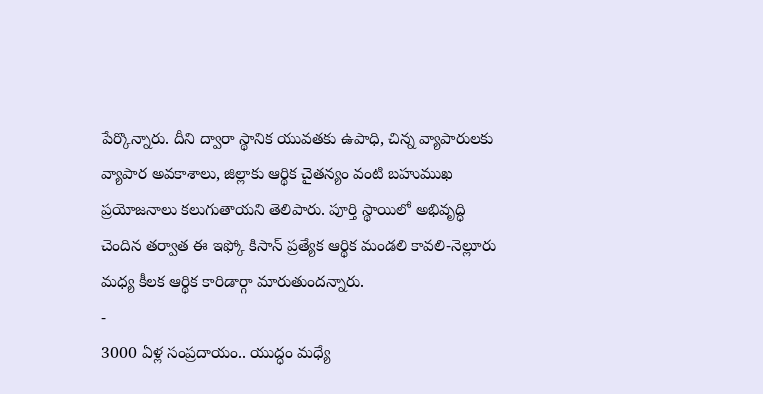పేర్కొన్నారు. దీని ద్వారా స్థానిక యువతకు ఉపాధి, చిన్న వ్యాపారులకు వ్యాపార అవకాశాలు, జిల్లాకు ఆర్థిక చైతన్యం వంటి బహుముఖ ప్రయోజనాలు కలుగుతాయని తెలిపారు. పూర్తి స్థాయిలో అభివృద్ధి చెందిన తర్వాత ఈ ఇఫ్కో కిసాన్ ప్రత్యేక ఆర్థిక మండలి కావలి-నెల్లూరు మధ్య కీలక ఆర్థిక కారిడార్గా మారుతుందన్నారు.
-
3000 ఏళ్ల సంప్రదాయం.. యుద్ధం మధ్యే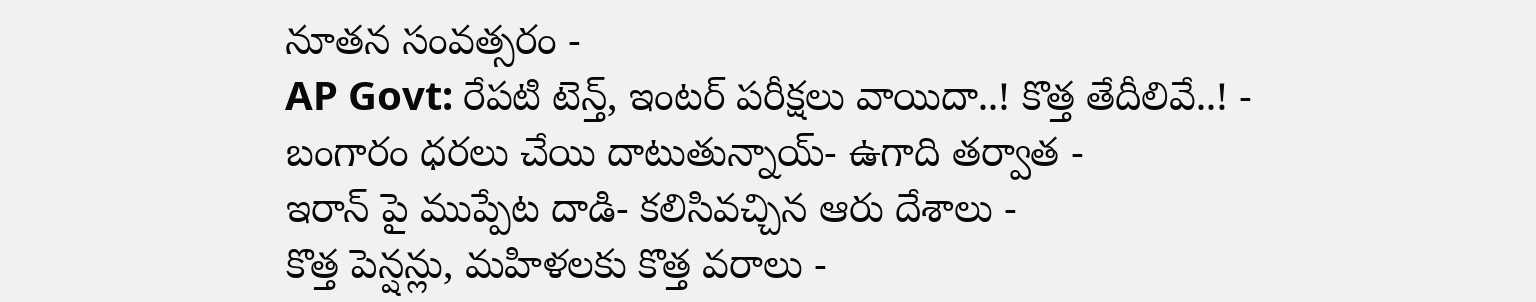నూతన సంవత్సరం -
AP Govt: రేపటి టెన్త్, ఇంటర్ పరీక్షలు వాయిదా..! కొత్త తేదీలివే..! -
బంగారం ధరలు చేయి దాటుతున్నాయ్- ఉగాది తర్వాత -
ఇరాన్ పై ముప్పేట దాడి- కలిసివచ్చిన ఆరు దేశాలు -
కొత్త పెన్షన్లు, మహిళలకు కొత్త వరాలు -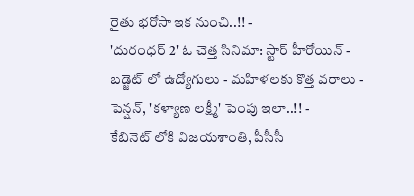రైతు భరోసా ఇక నుంచి..!! -
'దురంధర్ 2' ఓ చెత్త సినిమా: స్టార్ హీరోయిన్ -
బడ్జెట్ లో ఉద్యోగులు - మహిళలకు కొత్త వరాలు - పెన్షన్, 'కళ్యాణ లక్ష్మీ' పెంపు ఇలా..!! -
కేబినెట్ లోకి విజయశాంతి, పీసీసీ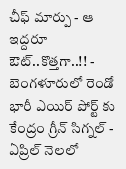చీఫ్ మార్పు - ఆ ఇద్దరూ ఔట్..కొత్తగా..!! -
బెంగళూరులో రెండో భారీ ఎయిర్ పోర్ట్ కు కేంద్రం గ్రీన్ సిగ్నల్ -
ఏప్రిల్ నెలలో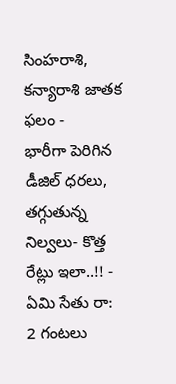సింహరాశి, కన్యారాశి జాతక ఫలం -
భారీగా పెరిగిన డీజిల్ ధరలు, తగ్గుతున్న నిల్వలు- కొత్త రేట్లు ఇలా..!! -
ఏమి సేతు రా: 2 గంటలు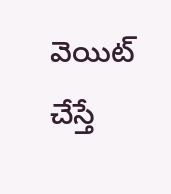వెయిట్ చేస్తే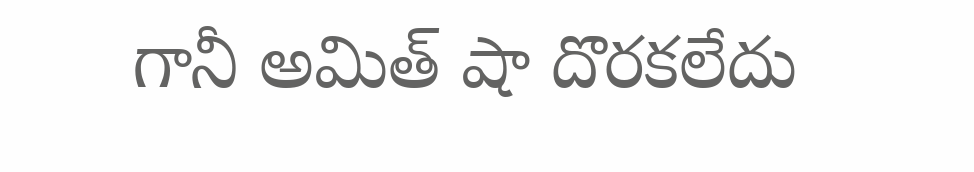గానీ అమిత్ షా దొరకలేదు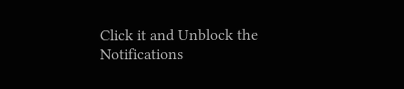Click it and Unblock the Notifications